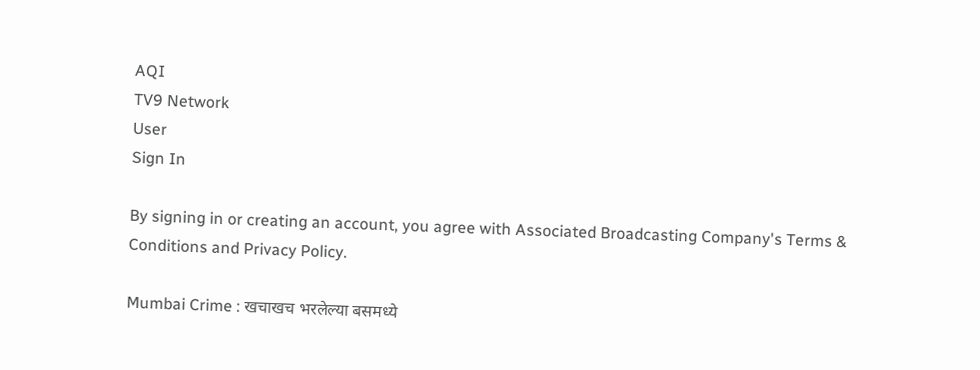AQI
TV9 Network
User
Sign In

By signing in or creating an account, you agree with Associated Broadcasting Company's Terms & Conditions and Privacy Policy.

Mumbai Crime : खचाखच भरलेल्या बसमध्ये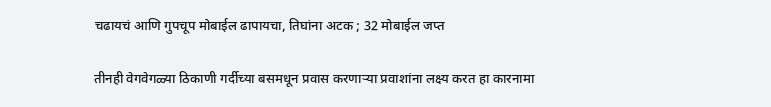चढायचं आणि गुपचूप मोबाईल ढापायचा, तिघांना अटक ; 32 मोबाईल जप्त

तीनही वेगवेगळ्या ठिकाणी गर्दीच्या बसमधून प्रवास करणाऱ्या प्रवाशांना लक्ष्य करत हा कारनामा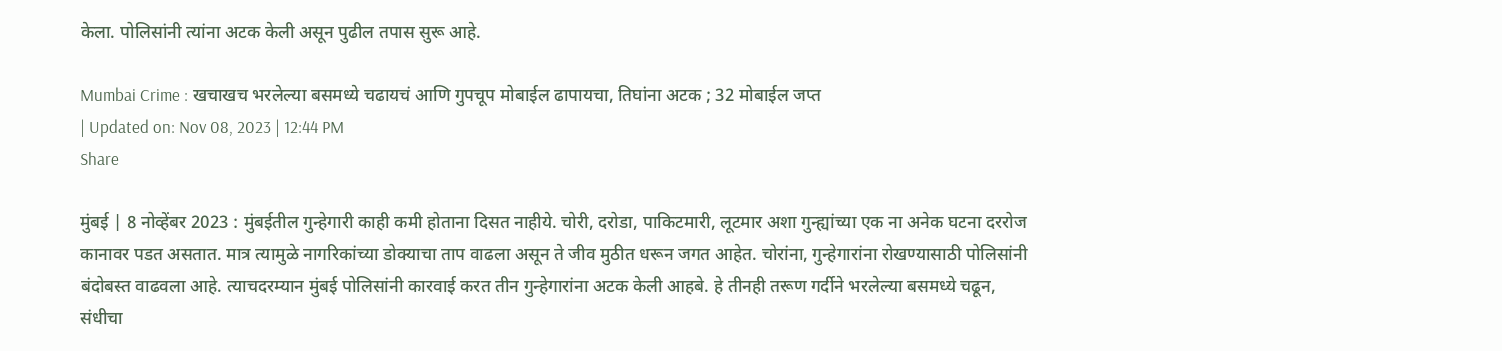केला. पोलिसांनी त्यांना अटक केली असून पुढील तपास सुरू आहे.

Mumbai Crime : खचाखच भरलेल्या बसमध्ये चढायचं आणि गुपचूप मोबाईल ढापायचा, तिघांना अटक ; 32 मोबाईल जप्त
| Updated on: Nov 08, 2023 | 12:44 PM
Share

मुंबई | 8 नोव्हेंबर 2023 : मुंबईतील गुन्हेगारी काही कमी होताना दिसत नाहीये. चोरी, दरोडा, पाकिटमारी, लूटमार अशा गुन्ह्यांच्या एक ना अनेक घटना दररोज कानावर पडत असतात. मात्र त्यामुळे नागरिकांच्या डोक्याचा ताप वाढला असून ते जीव मुठीत धरून जगत आहेत. चोरांना, गुन्हेगारांना रोखण्यासाठी पोलिसांनी बंदोबस्त वाढवला आहे. त्याचदरम्यान मुंबई पोलिसांनी कारवाई करत तीन गुन्हेगारांना अटक केली आहबे. हे तीनही तरूण गर्दीने भरलेल्या बसमध्ये चढून, संधीचा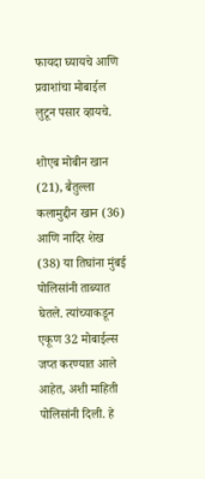फायदा घ्यायचे आणि प्रवाशांचा मोबाईल लुटून पसार व्हायचे.

शोएब मोबीन खान (21), बैतुल्ला कलामुद्दीन खान (36) आणि नादिर शेख (38) या तिघांना मुंबई पोलिसांनी ताब्यात घेतले. त्यांच्याकडून एकूण 32 मोबाईल्स जप्त करण्यात आले आहेत, अशी माहिती पोलिसांनी दिली. हे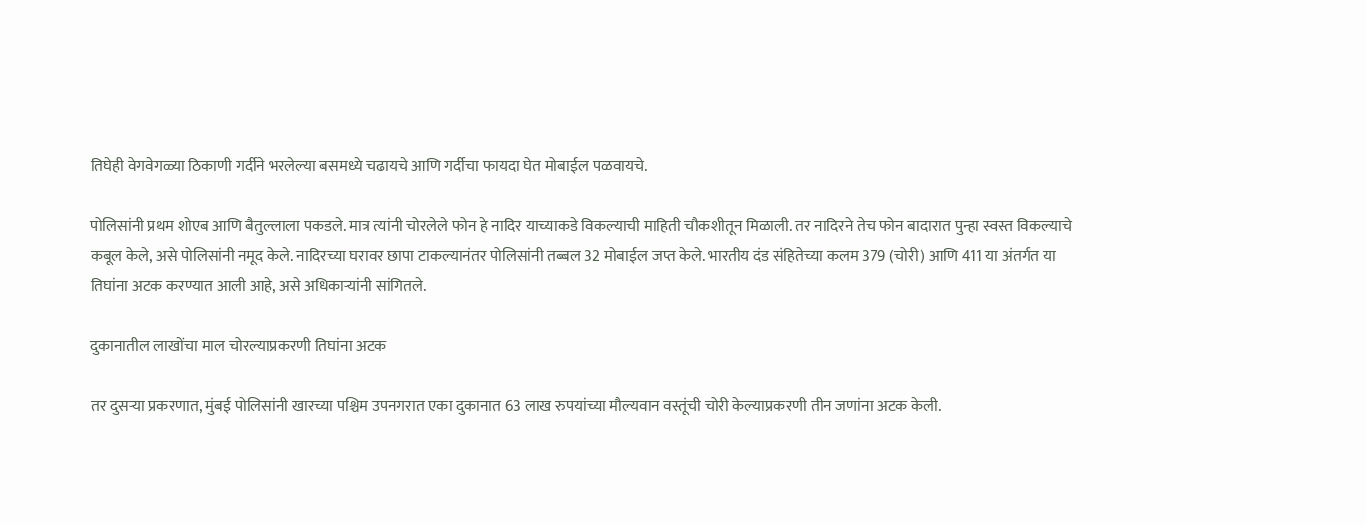तिघेही वेगवेगळ्या ठिकाणी गर्दीने भरलेल्या बसमध्ये चढायचे आणि गर्दीचा फायदा घेत मोबाईल पळवायचे.

पोलिसांनी प्रथम शोएब आणि बैतुल्लाला पकडले. मात्र त्यांनी चोरलेले फोन हे नादिर याच्याकडे विकल्याची माहिती चौकशीतून मिळाली. तर नादिरने तेच फोन बादारात पुन्हा स्वस्त विकल्याचे कबूल केले, असे पोलिसांनी नमूद केले. नादिरच्या घरावर छापा टाकल्यानंतर पोलिसांनी तब्बल 32 मोबाईल जप्त केले. भारतीय दंड संहितेच्या कलम 379 (चोरी) आणि 411 या अंतर्गत या तिघांना अटक करण्यात आली आहे, असे अधिकाऱ्यांनी सांगितले.

दुकानातील लाखोंचा माल चोरल्याप्रकरणी तिघांना अटक

तर दुसर्‍या प्रकरणात, मुंबई पोलिसांनी खारच्या पश्चिम उपनगरात एका दुकानात 63 लाख रुपयांच्या मौल्यवान वस्तूंची चोरी केल्याप्रकरणी तीन जणांना अटक केली.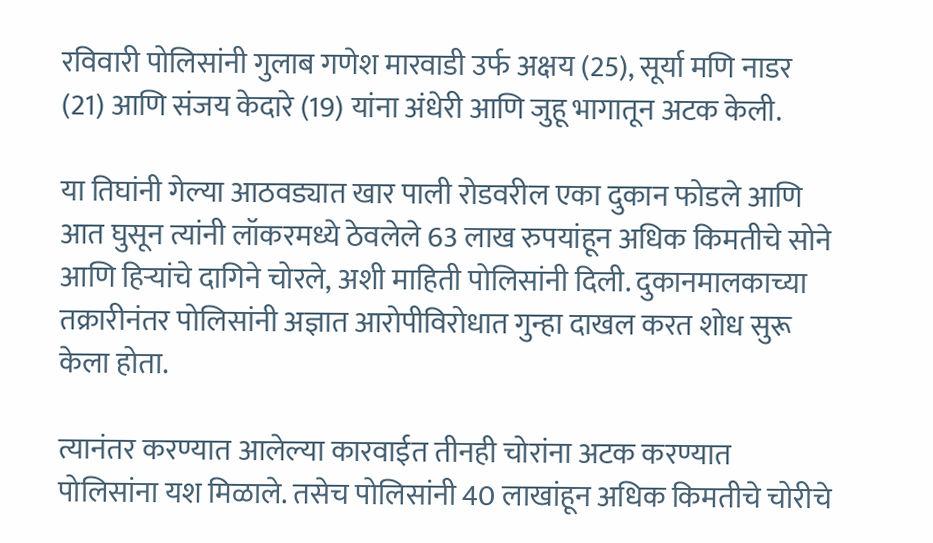रविवारी पोलिसांनी गुलाब गणेश मारवाडी उर्फ अक्षय (25), सूर्या मणि नाडर (21) आणि संजय केदारे (19) यांना अंधेरी आणि जुहू भागातून अटक केली.

या तिघांनी गेल्या आठवड्यात खार पाली रोडवरील एका दुकान फोडले आणि आत घुसून त्यांनी लॉकरमध्ये ठेवलेले 63 लाख रुपयांहून अधिक किमतीचे सोने आणि हिऱ्यांचे दागिने चोरले, अशी माहिती पोलिसांनी दिली. दुकानमालकाच्या तक्रारीनंतर पोलिसांनी अज्ञात आरोपीविरोधात गुन्हा दाखल करत शोध सुरू केला होता.

त्यानंतर करण्यात आलेल्या कारवाईत तीनही चोरांना अटक करण्यात पोलिसांना यश मिळाले. तसेच पोलिसांनी 40 लाखांहून अधिक किमतीचे चोरीचे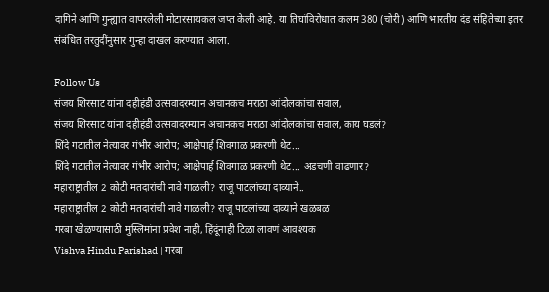दागिने आणि गुन्ह्यात वापरलेली मोटारसायकल जप्त केली आहे. या तिघांविरोधात कलम 380 (चोरी) आणि भारतीय दंड संहितेच्या इतर संबंधित तरतुदींनुसार गुन्हा दाखल करण्यात आला.

Follow Us
संजय शिरसाट यांना दहीहंडी उत्सवादरम्यान अचानकच मराठा आंदोलकांचा सवाल,
संजय शिरसाट यांना दहीहंडी उत्सवादरम्यान अचानकच मराठा आंदोलकांचा सवाल, काय घडलं?
शिंदे गटातील नेत्यावर गंभीर आरोप; आक्षेपार्ह शिवगाळ प्रकरणी थेट...
शिंदे गटातील नेत्यावर गंभीर आरोप; आक्षेपार्ह शिवगाळ प्रकरणी थेट... अडचणी वाढणार?
महाराष्ट्रातील 2 कोटी मतदारांची नावे गाळली? राजू पाटलांच्या दाव्याने..
महाराष्ट्रातील 2 कोटी मतदारांची नावे गाळली? राजू पाटलांच्या दाव्याने खळबळ
गरबा खेळण्यासाठी मुस्लिमांना प्रवेश नाही, हिंदूंनाही टिळा लावणं आवश्यक
Vishva Hindu Parishad | गरबा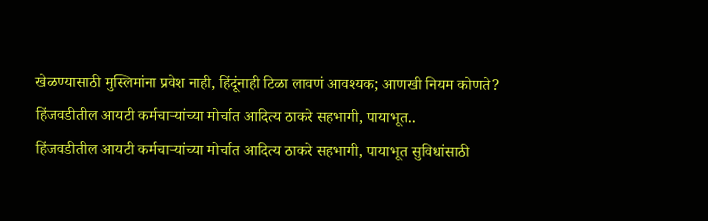खेळण्यासाठी मुस्लिमांना प्रवेश नाही, हिंदूंनाही टिळा लावणं आवश्यक; आणखी नियम कोणते?
हिंजवडीतील आयटी कर्मचाऱ्यांच्या मोर्चात आदित्य ठाकरे सहभागी, पायाभूत..
हिंजवडीतील आयटी कर्मचाऱ्यांच्या मोर्चात आदित्य ठाकरे सहभागी, पायाभूत सुविधांसाठी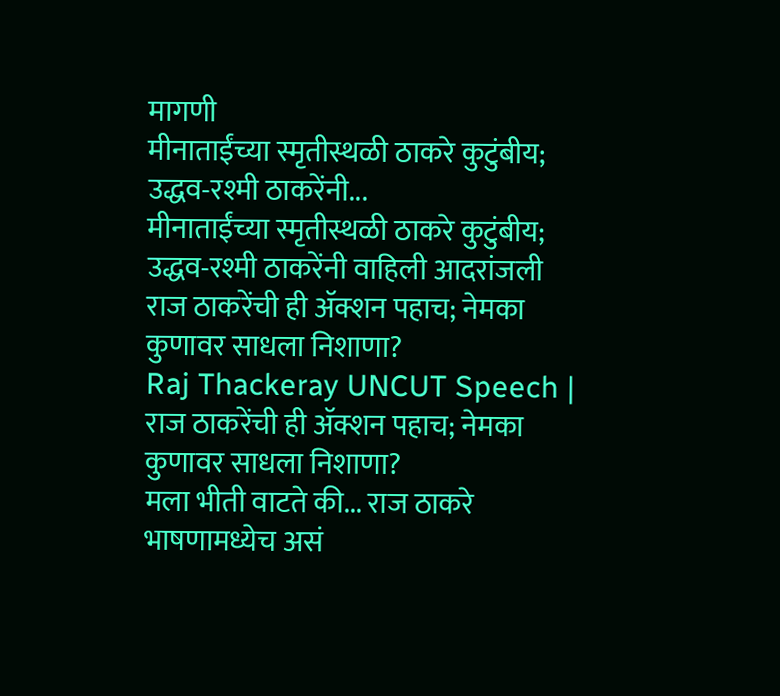मागणी
मीनाताईंच्या स्मृतीस्थळी ठाकरे कुटुंबीय; उद्धव-रश्मी ठाकरेंनी...
मीनाताईंच्या स्मृतीस्थळी ठाकरे कुटुंबीय; उद्धव-रश्मी ठाकरेंनी वाहिली आदरांजली
राज ठाकरेंची ही ॲक्शन पहाच; नेमका कुणावर साधला निशाणा?
Raj Thackeray UNCUT Speech | राज ठाकरेंची ही ॲक्शन पहाच; नेमका कुणावर साधला निशाणा?
मला भीती वाटते की... राज ठाकरे भाषणामध्येच असं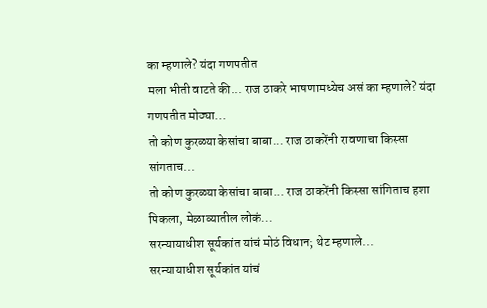का म्हणाले? यंदा गणपतीत
मला भीती वाटते की... राज ठाकरे भाषणामध्येच असं का म्हणाले? यंदा गणपतीत मोठ्या...
तो कोण कुरळ्या केसांचा बाबा... राज ठाकरेंनी रावणाचा किस्सा सांगताच...
तो कोण कुरळ्या केसांचा बाबा... राज ठाकरेंनी किस्सा सांगिताच हशा पिकला, मेळाव्यातील लोकं...
सरन्यायाधीश सूर्यकांत यांचं मोठं विधान; थेट म्हणाले...
सरन्यायाधीश सूर्यकांत यांचं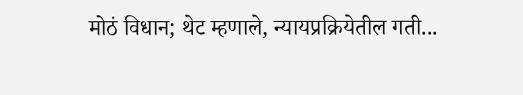मोठं विधान; थेट म्हणाले, न्यायप्रक्रियेतील गती...